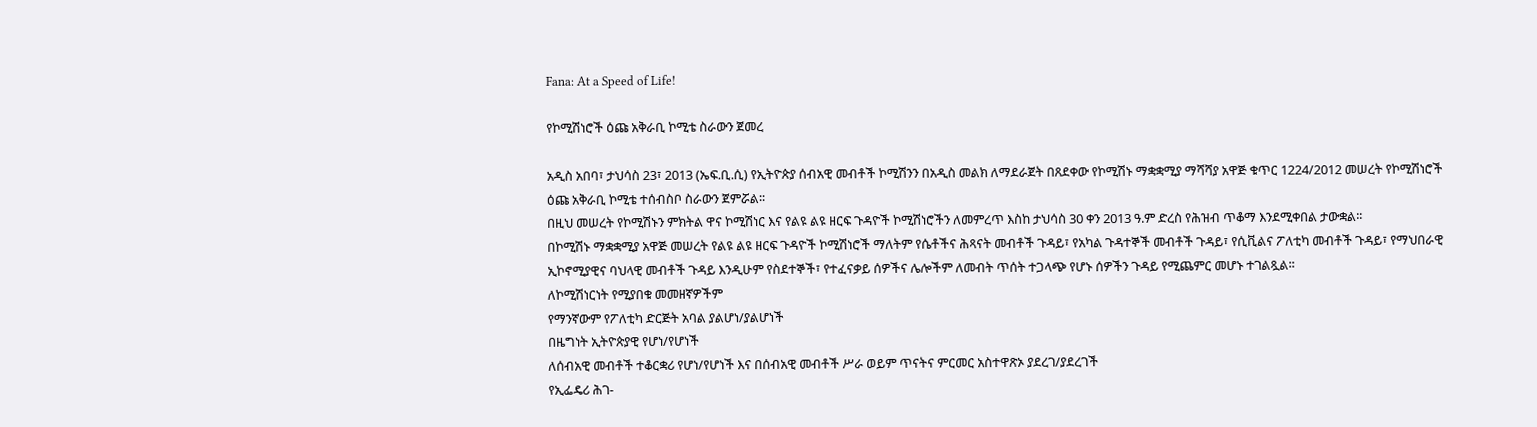Fana: At a Speed of Life!

የኮሚሽነሮች ዕጩ አቅራቢ ኮሚቴ ስራውን ጀመረ

አዲስ አበባ፣ ታህሳስ 23፣ 2013 (ኤፍ.ቢ.ሲ) የኢትዮጵያ ሰብአዊ መብቶች ኮሚሽንን በአዲስ መልክ ለማደራጀት በጸደቀው የኮሚሽኑ ማቋቋሚያ ማሻሻያ አዋጅ ቁጥር 1224/2012 መሠረት የኮሚሽነሮች ዕጩ አቅራቢ ኮሚቴ ተሰብስቦ ስራውን ጀምሯል፡፡
በዚህ መሠረት የኮሚሽኑን ምክትል ዋና ኮሚሽነር እና የልዩ ልዩ ዘርፍ ጉዳዮች ኮሚሽነሮችን ለመምረጥ እስከ ታህሳስ 30 ቀን 2013 ዓ.ም ድረስ የሕዝብ ጥቆማ እንደሚቀበል ታውቋል፡፡
በኮሚሽኑ ማቋቋሚያ አዋጅ መሠረት የልዩ ልዩ ዘርፍ ጉዳዮች ኮሚሽነሮች ማለትም የሴቶችና ሕጻናት መብቶች ጉዳይ፣ የአካል ጉዳተኞች መብቶች ጉዳይ፣ የሲቪልና ፖለቲካ መብቶች ጉዳይ፣ የማህበራዊ ኢኮኖሚያዊና ባህላዊ መብቶች ጉዳይ እንዲሁም የስደተኞች፣ የተፈናቃይ ሰዎችና ሌሎችም ለመብት ጥሰት ተጋላጭ የሆኑ ሰዎችን ጉዳይ የሚጨምር መሆኑ ተገልጿል፡፡
ለኮሚሽነርነት የሚያበቁ መመዘኛዎችም
የማንኛውም የፖለቲካ ድርጅት አባል ያልሆነ/ያልሆነች
በዜግነት ኢትዮጵያዊ የሆነ/የሆነች
ለሰብአዊ መብቶች ተቆርቋሪ የሆነ/የሆነች እና በሰብአዊ መብቶች ሥራ ወይም ጥናትና ምርመር አስተዋጽኦ ያደረገ/ያደረገች
የኢፌዴሪ ሕገ-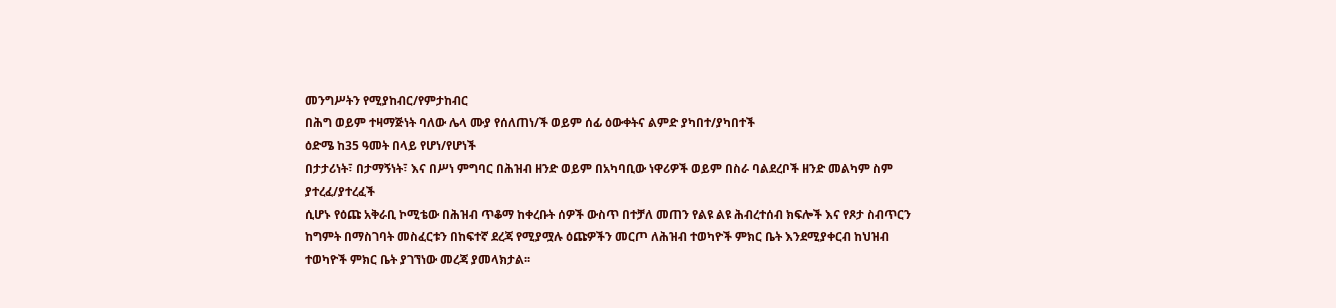መንግሥትን የሚያከብር/የምታከብር
በሕግ ወይም ተዛማጅነት ባለው ሌላ ሙያ የሰለጠነ/ች ወይም ሰፊ ዕውቀትና ልምድ ያካበተ/ያካበተች
ዕድሜ ከ35 ዓመት በላይ የሆነ/የሆነች
በታታሪነት፣ በታማኝነት፣ እና በሥነ ምግባር በሕዝብ ዘንድ ወይም በአካባቢው ነዋሪዎች ወይም በስራ ባልደረቦች ዘንድ መልካም ስም ያተረፈ/ያተረፈች
ሲሆኑ የዕጩ አቅራቢ ኮሚቴው በሕዝብ ጥቆማ ከቀረቡት ሰዎች ውስጥ በተቻለ መጠን የልዩ ልዩ ሕብረተሰብ ክፍሎች እና የጾታ ስብጥርን ከግምት በማስገባት መስፈርቱን በከፍተኛ ደረጃ የሚያሟሉ ዕጩዎችን መርጦ ለሕዝብ ተወካዮች ምክር ቤት እንደሚያቀርብ ከህዝብ ተወካዮች ምክር ቤት ያገኘነው መረጃ ያመላክታል፡፡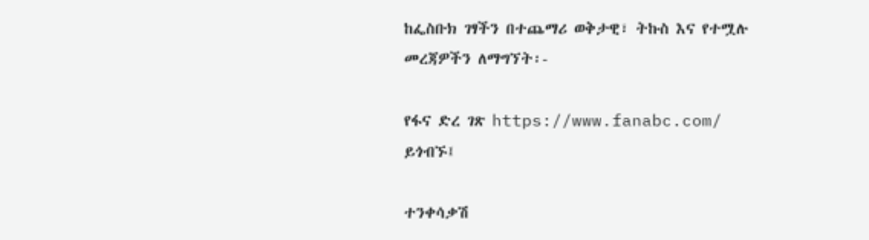ከፌስቡክ ገፃችን በተጨማሪ ወቅታዊ፣ ትኩስ እና የተሟሉ መረጃዎችን ለማግኘት፡-

የፋና ድረ ገጽ https://www.fanabc.com/ ይጎብኙ፤

ተንቀሳቃሽ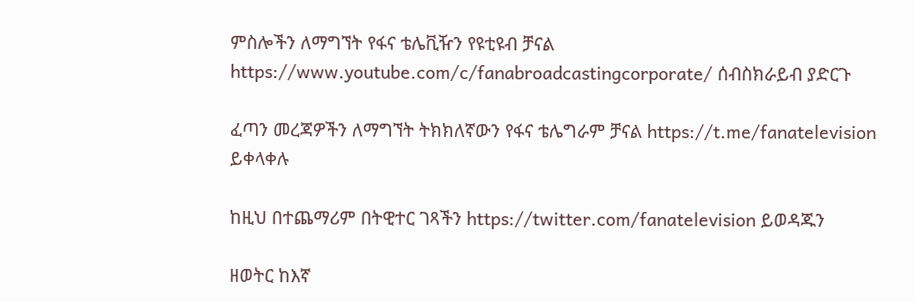ምስሎችን ለማግኘት የፋና ቴሌቪዥን የዩቲዩብ ቻናል https://www.youtube.com/c/fanabroadcastingcorporate/ ሰብስክራይብ ያድርጉ

ፈጣን መረጃዎችን ለማግኘት ትክክለኛውን የፋና ቴሌግራም ቻናል https://t.me/fanatelevision ይቀላቀሉ

ከዚህ በተጨማሪም በትዊተር ገጻችን https://twitter.com/fanatelevision ይወዳጁን

ዘወትር ከእኛ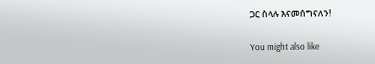ጋር ስላሉ እናመሰግናለን!

You might also like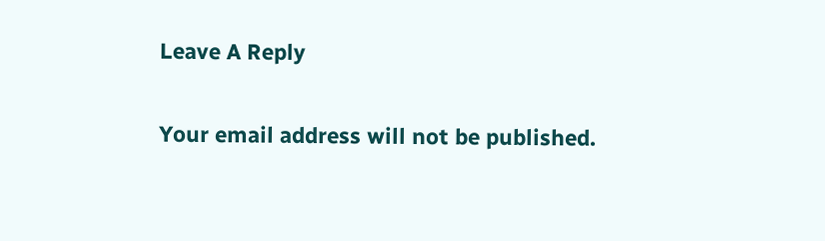Leave A Reply

Your email address will not be published.